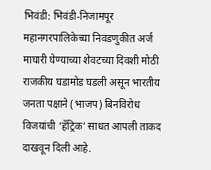भिवंडी: भिवंडी-निजामपूर महानगरपालिकेच्या निवडणुकीत अर्ज माघारी घेण्याच्या शेवटच्या दिवशी मोठी राजकीय घडामोड घडली असून भारतीय जनता पक्षाने (भाजप) बिनविरोध विजयांची ‘हॅट्रिक’ साधत आपली ताकद दाखवून दिली आहे.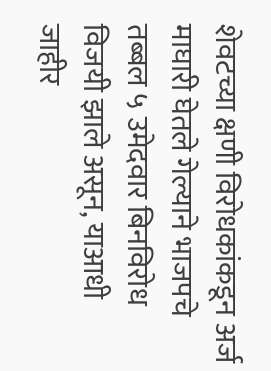शेवटच्या क्षणी विरोधकांकडून अर्ज माघारी घेतले गेल्याने भाजपचे तब्बल ५ उमेदवार बिनविरोध विजयी झाले असून, याआधी जाहीर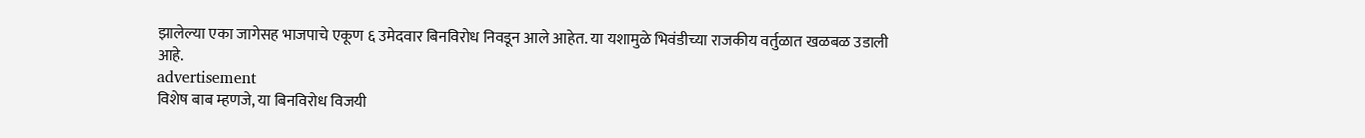झालेल्या एका जागेसह भाजपाचे एकूण ६ उमेदवार बिनविरोध निवडून आले आहेत. या यशामुळे भिवंडीच्या राजकीय वर्तुळात खळबळ उडाली आहे.
advertisement
विशेष बाब म्हणजे, या बिनविरोध विजयी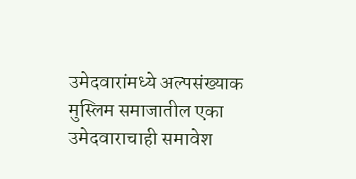उमेदवारांमध्ये अल्पसंख्याक मुस्लिम समाजातील एका उमेदवाराचाही समावेश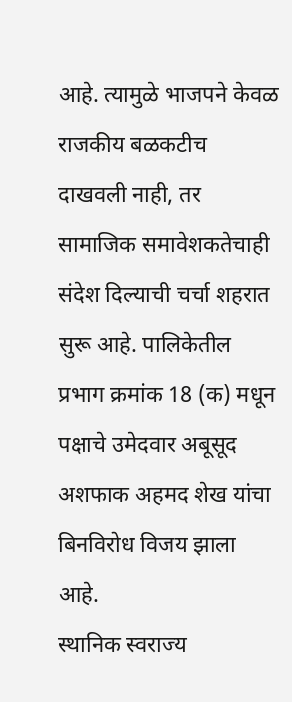आहे. त्यामुळे भाजपने केवळ राजकीय बळकटीच दाखवली नाही, तर सामाजिक समावेशकतेचाही संदेश दिल्याची चर्चा शहरात सुरू आहे. पालिकेतील प्रभाग क्रमांक 18 (क) मधून पक्षाचे उमेदवार अबूसूद अशफाक अहमद शेख यांचा बिनविरोध विजय झाला आहे.
स्थानिक स्वराज्य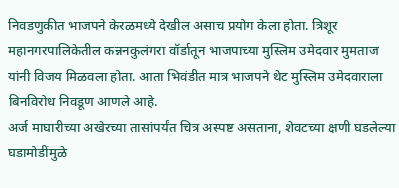निवडणुकीत भाजपने केरळमध्ये देखील असाच प्रयोग केला होता. त्रिशूर महानगरपालिकेतील कन्ननकुलंगरा वॉर्डातून भाजपाच्या मुस्लिम उमेदवार मुमताज यांनी विजय मिळवला होता. आता भिवंडीत मात्र भाजपने थेट मुस्लिम उमेदवाराला बिनविरोध निवडूण आणले आहे.
अर्ज माघारीच्या अखेरच्या तासांपर्यंत चित्र अस्पष्ट असताना, शेवटच्या क्षणी घडलेल्या घडामोडींमुळे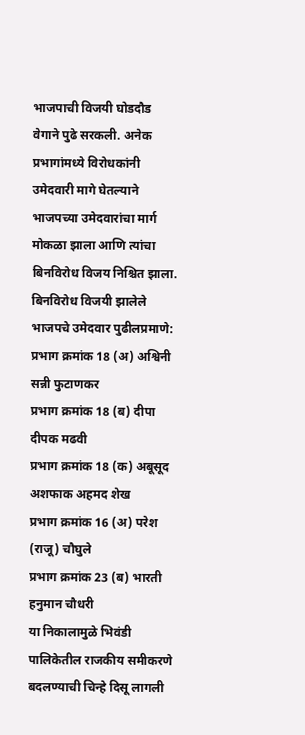भाजपाची विजयी घोडदौड वेगाने पुढे सरकली. अनेक प्रभागांमध्ये विरोधकांनी उमेदवारी मागे घेतल्याने भाजपच्या उमेदवारांचा मार्ग मोकळा झाला आणि त्यांचा बिनविरोध विजय निश्चित झाला.
बिनविरोध विजयी झालेले भाजपचे उमेदवार पुढीलप्रमाणे:
प्रभाग क्रमांक 18 (अ) अश्विनी सन्नी फुटाणकर
प्रभाग क्रमांक 18 (ब) दीपा दीपक मढवी
प्रभाग क्रमांक 18 (क) अबूसूद अशफाक अहमद शेख
प्रभाग क्रमांक 16 (अ) परेश (राजू) चौघुले
प्रभाग क्रमांक 23 (ब) भारती हनुमान चौधरी
या निकालामुळे भिवंडी पालिकेतील राजकीय समीकरणे बदलण्याची चिन्हे दिसू लागली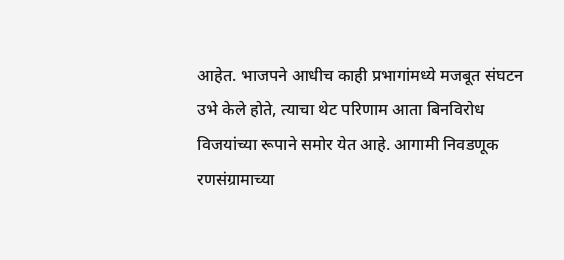आहेत. भाजपने आधीच काही प्रभागांमध्ये मजबूत संघटन उभे केले होते, त्याचा थेट परिणाम आता बिनविरोध विजयांच्या रूपाने समोर येत आहे. आगामी निवडणूक रणसंग्रामाच्या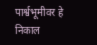पार्श्वभूमीवर हे निकाल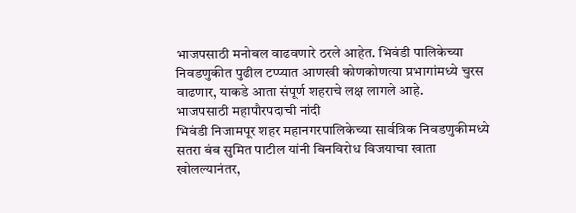भाजपसाठी मनोबल वाढवणारे ठरले आहेत. भिवंडी पालिकेच्या निवडणुकीत पुढील टप्प्यात आणखी कोणकोणत्या प्रभागांमध्ये चुरस वाढणार, याकडे आता संपूर्ण शहराचे लक्ष लागले आहे.
भाजपसाठी महापौरपदाची नांदी
भिवंडी निजामपूर शहर महानगरपालिकेच्या सार्वत्रिक निवडणुकीमध्ये सतरा बंब सुमित पाटील यांनी बिनविरोध विजयाचा खाता खोलल्यानंतर,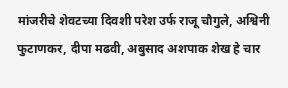मांजरीचे शेवटच्या दिवशी परेश उर्फ राजू चौगुले, अश्विनी फुटाणकर, दीपा मढवी, अबुसाद अशपाक शेख हे चार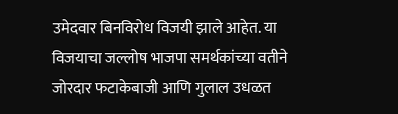उमेदवार बिनविरोध विजयी झाले आहेत. या विजयाचा जल्लोष भाजपा समर्थकांच्या वतीने जोरदार फटाकेबाजी आणि गुलाल उधळत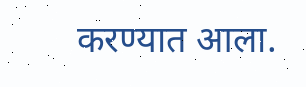करण्यात आला.